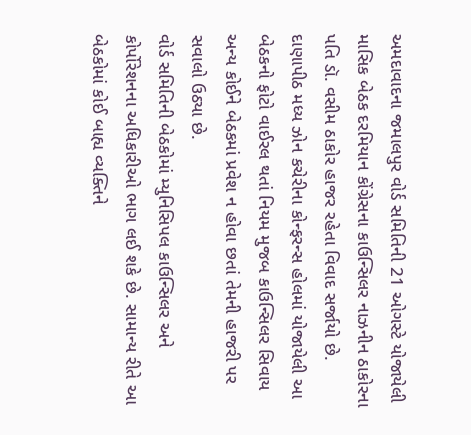અમદાવાદના જમાલપુર વોર્ડ સમિતિની 21 ઓગસ્ટે યોજાયેલી માસિક બેઠક દરમિયાન કોંગ્રેસના કાઉન્સિલર નાઝનીન ઠાકોરના પતિ ડૉ. વસીમ ઠાકોર હાજર રહેતા વિવાદ સર્જાયો છે. દાણાપીઠ મધ્ય ઝોન કચેરીના કોન્ફરન્સ હોલમાં યોજાયેલી આ બેઠકનો ફોટો વાઈરલ થતાં નિયમ મુજબ કાઉન્સિલર સિવાય અન્ય કોઈને બેઠકમાં પ્રવેશ ન હોવા છતાં તેમની હાજરી પર સવાલો ઉઠ્યા છે.
વોર્ડ સમિતિની બેઠકોમાં મ્યુનિસિપલ કાઉન્સિલર અને કોર્પોરેશનના અધિકારીઓ ભાગ લઈ શકે છે. સામાન્ય રીતે આ બેઠકોમાં કોઈ બાહ્ય વ્યક્તિને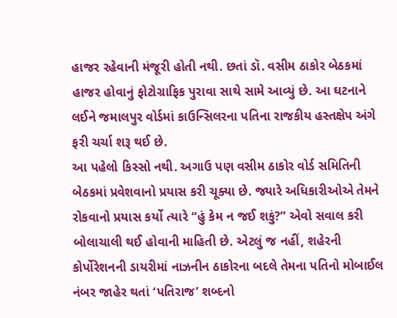હાજર રહેવાની મંજૂરી હોતી નથી. છતાં ડૉ. વસીમ ઠાકોર બેઠકમાં હાજર હોવાનું ફોટોગ્રાફિક પુરાવા સાથે સામે આવ્યું છે. આ ઘટનાને લઈને જમાલપુર વોર્ડમાં કાઉન્સિલરના પતિના રાજકીય હસ્તક્ષેપ અંગે ફરી ચર્ચા શરૂ થઈ છે.
આ પહેલો કિસ્સો નથી. અગાઉ પણ વસીમ ઠાકોર વોર્ડ સમિતિની બેઠકમાં પ્રવેશવાનો પ્રયાસ કરી ચૂક્યા છે. જ્યારે અધિકારીઓએ તેમને રોકવાનો પ્રયાસ કર્યો ત્યારે “હું કેમ ન જઈ શકું?” એવો સવાલ કરી બોલાચાલી થઈ હોવાની માહિતી છે. એટલું જ નહીં, શહેરની કોર્પોરેશનની ડાયરીમાં નાઝનીન ઠાકોરના બદલે તેમના પતિનો મોબાઈલ નંબર જાહેર થતાં ‘પતિરાજ’ શબ્દનો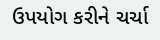ઉપયોગ કરીને ચર્ચા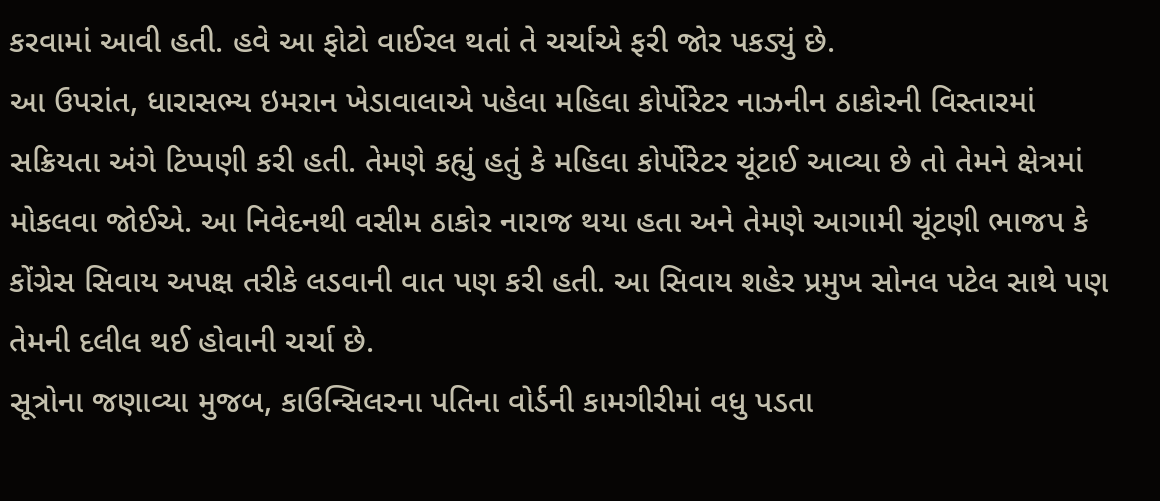કરવામાં આવી હતી. હવે આ ફોટો વાઈરલ થતાં તે ચર્ચાએ ફરી જોર પકડ્યું છે.
આ ઉપરાંત, ધારાસભ્ય ઇમરાન ખેડાવાલાએ પહેલા મહિલા કોર્પોરેટર નાઝનીન ઠાકોરની વિસ્તારમાં સક્રિયતા અંગે ટિપ્પણી કરી હતી. તેમણે કહ્યું હતું કે મહિલા કોર્પોરેટર ચૂંટાઈ આવ્યા છે તો તેમને ક્ષેત્રમાં મોકલવા જોઈએ. આ નિવેદનથી વસીમ ઠાકોર નારાજ થયા હતા અને તેમણે આગામી ચૂંટણી ભાજપ કે કોંગ્રેસ સિવાય અપક્ષ તરીકે લડવાની વાત પણ કરી હતી. આ સિવાય શહેર પ્રમુખ સોનલ પટેલ સાથે પણ તેમની દલીલ થઈ હોવાની ચર્ચા છે.
સૂત્રોના જણાવ્યા મુજબ, કાઉન્સિલરના પતિના વોર્ડની કામગીરીમાં વધુ પડતા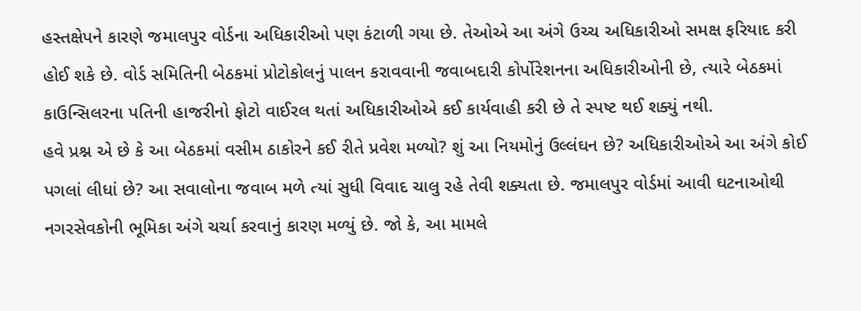હસ્તક્ષેપને કારણે જમાલપુર વોર્ડના અધિકારીઓ પણ કંટાળી ગયા છે. તેઓએ આ અંગે ઉચ્ચ અધિકારીઓ સમક્ષ ફરિયાદ કરી હોઈ શકે છે. વોર્ડ સમિતિની બેઠકમાં પ્રોટોકોલનું પાલન કરાવવાની જવાબદારી કોર્પોરેશનના અધિકારીઓની છે, ત્યારે બેઠકમાં કાઉન્સિલરના પતિની હાજરીનો ફોટો વાઈરલ થતાં અધિકારીઓએ કઈ કાર્યવાહી કરી છે તે સ્પષ્ટ થઈ શક્યું નથી.
હવે પ્રશ્ન એ છે કે આ બેઠકમાં વસીમ ઠાકોરને કઈ રીતે પ્રવેશ મળ્યો? શું આ નિયમોનું ઉલ્લંઘન છે? અધિકારીઓએ આ અંગે કોઈ પગલાં લીધાં છે? આ સવાલોના જવાબ મળે ત્યાં સુધી વિવાદ ચાલુ રહે તેવી શક્યતા છે. જમાલપુર વોર્ડમાં આવી ઘટનાઓથી નગરસેવકોની ભૂમિકા અંગે ચર્ચા કરવાનું કારણ મળ્યું છે. જો કે, આ મામલે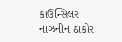કાઉન્સિલર નાઝનીન ઠાકોર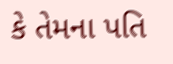કે તેમના પતિ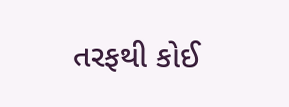તરફથી કોઈ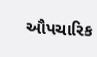ઔપચારિક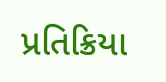પ્રતિક્રિયા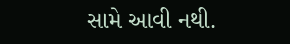સામે આવી નથી.